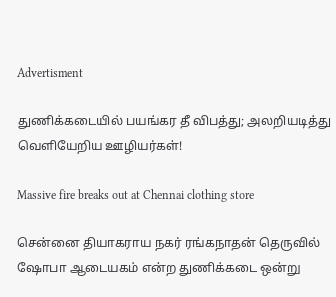Advertisment

துணிக்கடையில் பயங்கர தீ விபத்து; அலறியடித்து வெளியேறிய ஊழியர்கள்!

Massive fire breaks out at Chennai clothing store

சென்னை தியாகராய நகர் ரங்கநாதன் தெருவில் ஷோபா ஆடையகம் என்ற துணிக்கடை ஒன்று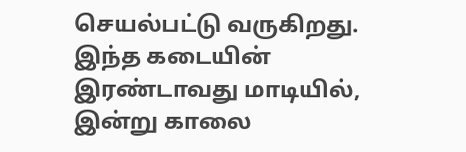செயல்பட்டு வருகிறது. இந்த கடையின் இரண்டாவது மாடியில், இன்று காலை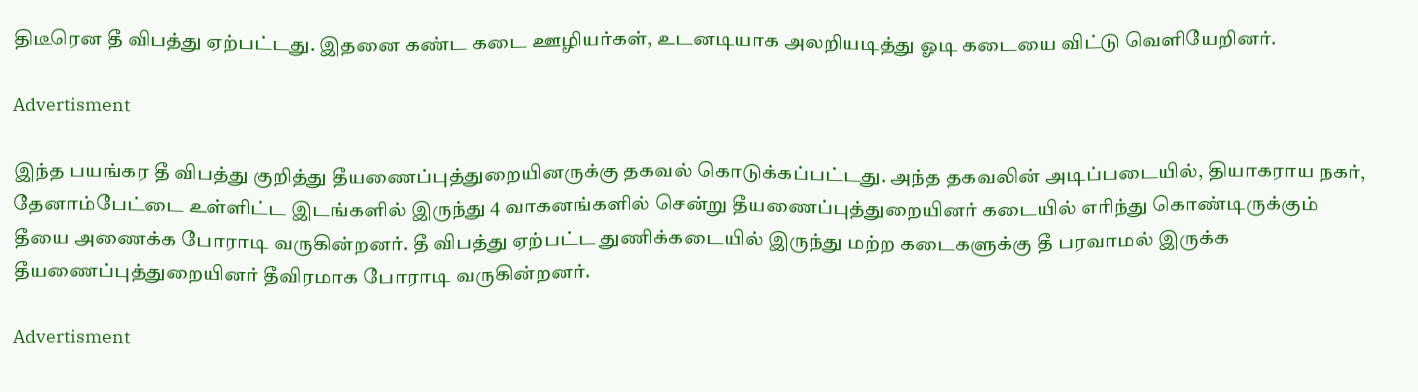திடீரென தீ விபத்து ஏற்பட்டது. இதனை கண்ட கடை ஊழியர்கள், உடனடியாக அலறியடித்து ஓடி கடையை விட்டு வெளியேறினர்.

Advertisment

இந்த பயங்கர தீ விபத்து குறித்து தீயணைப்புத்துறையினருக்கு தகவல் கொடுக்கப்பட்டது. அந்த தகவலின் அடிப்படையில், தியாகராய நகர், தேனாம்பேட்டை உள்ளிட்ட இடங்களில் இருந்து 4 வாகனங்களில் சென்று தீயணைப்புத்துறையினர் கடையில் எரிந்து கொண்டிருக்கும் தீயை அணைக்க போராடி வருகின்றனர். தீ விபத்து ஏற்பட்ட துணிக்கடையில் இருந்து மற்ற கடைகளுக்கு தீ பரவாமல் இருக்க தீயணைப்புத்துறையினர் தீவிரமாக போராடி வருகின்றனர்.

Advertisment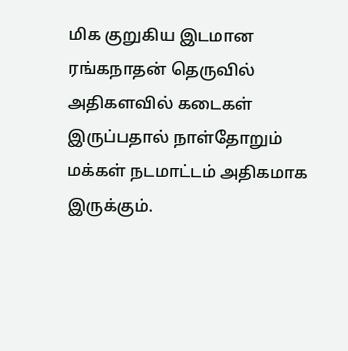மிக குறுகிய இடமான ரங்கநாதன் தெருவில் அதிகளவில் கடைகள் இருப்பதால் நாள்தோறும் மக்கள் நடமாட்டம் அதிகமாக இருக்கும்.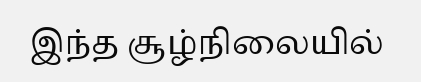இந்த சூழ்நிலையில்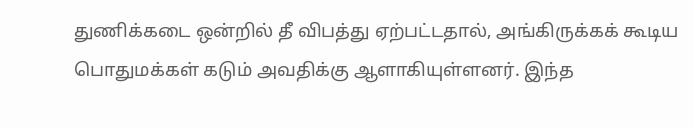துணிக்கடை ஒன்றில் தீ விபத்து ஏற்பட்டதால், அங்கிருக்கக் கூடிய பொதுமக்கள் கடும் அவதிக்கு ஆளாகியுள்ளனர். இந்த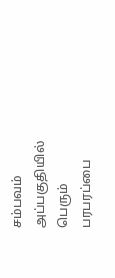சம்பவம் அப்பகுதியில் பெரும் பரபரப்பை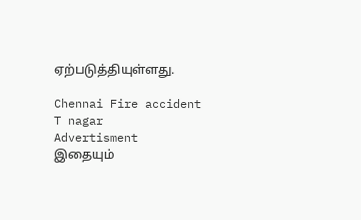ஏற்படுத்தியுள்ளது.

Chennai Fire accident T nagar
Advertisment
இதையும்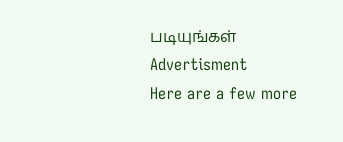படியுங்கள்
Advertisment
Here are a few more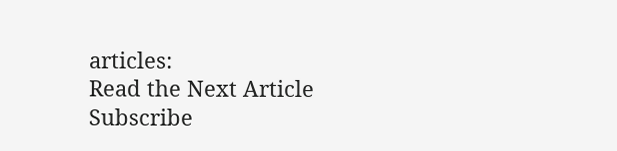articles:
Read the Next Article
Subscribe